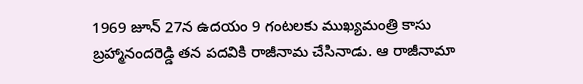1969 జూన్ 27న ఉదయం 9 గంటలకు ముఖ్యమంత్రి కాసు బ్రహ్మానందరెడ్డి తన పదవికి రాజీనామ చేసినాడు. ఆ రాజీనామా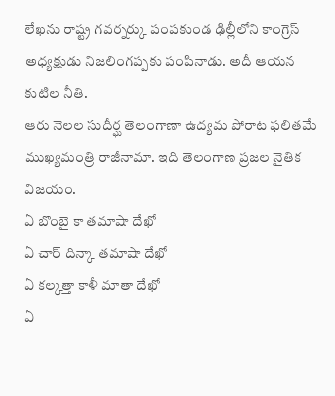లేఖను రాష్ట్ర గవర్నర్కు పంపకుండ ఢిల్లీలోని కాంగ్రెస్ అధ్యక్షుడు నిజలింగప్పకు పంపినాడు. అదీ ఆయన కుటిల నీతి.
ఆరు నెలల సుదీర్ఘ తెలంగాణా ఉద్యమ పోరాట ఫలితమే ముఖ్యమంత్రి రాజీనామా. ఇది తెలంగాణ ప్రజల నైతిక విజయం.
ఏ బొంబై కా తమాషా దేఖో
ఏ చార్ దిన్కా తమాషా దేఖో
ఏ కల్కత్తా కాళీ మాతా దేఖో
ఏ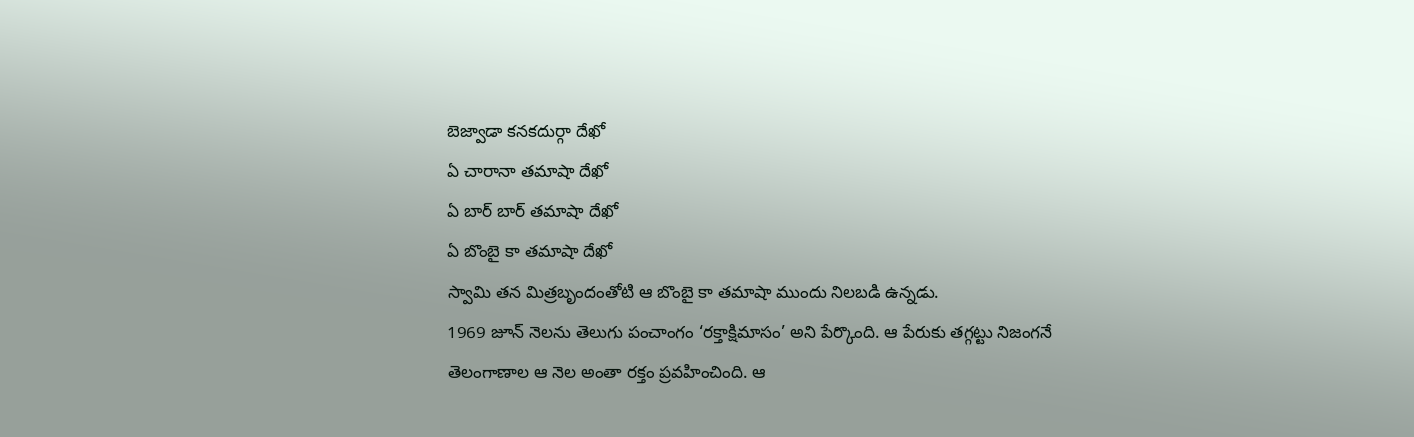బెజ్వాడా కనకదుర్గా దేఖో
ఏ చారానా తమాషా దేఖో
ఏ బార్ బార్ తమాషా దేఖో
ఏ బొంబై కా తమాషా దేఖో
స్వామి తన మిత్రబృందంతోటి ఆ బొంబై కా తమాషా ముందు నిలబడి ఉన్నడు.
1969 జూన్ నెలను తెలుగు పంచాంగం ‘రక్తాక్షిమాసం’ అని పేర్కొంది. ఆ పేరుకు తగ్గట్టు నిజంగనే తెలంగాణాల ఆ నెల అంతా రక్తం ప్రవహించింది. ఆ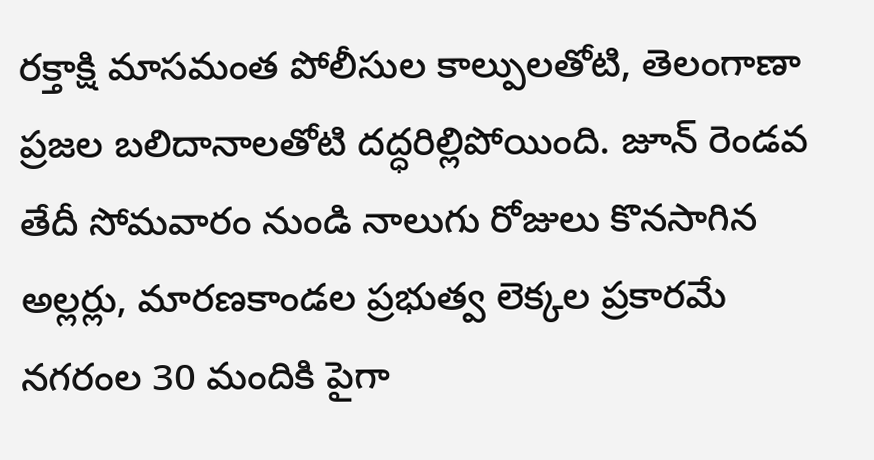రక్తాక్షి మాసమంత పోలీసుల కాల్పులతోటి, తెలంగాణా ప్రజల బలిదానాలతోటి దద్ధరిల్లిపోయింది. జూన్ రెండవ తేదీ సోమవారం నుండి నాలుగు రోజులు కొనసాగిన అల్లర్లు, మారణకాండల ప్రభుత్వ లెక్కల ప్రకారమే నగరంల 30 మందికి పైగా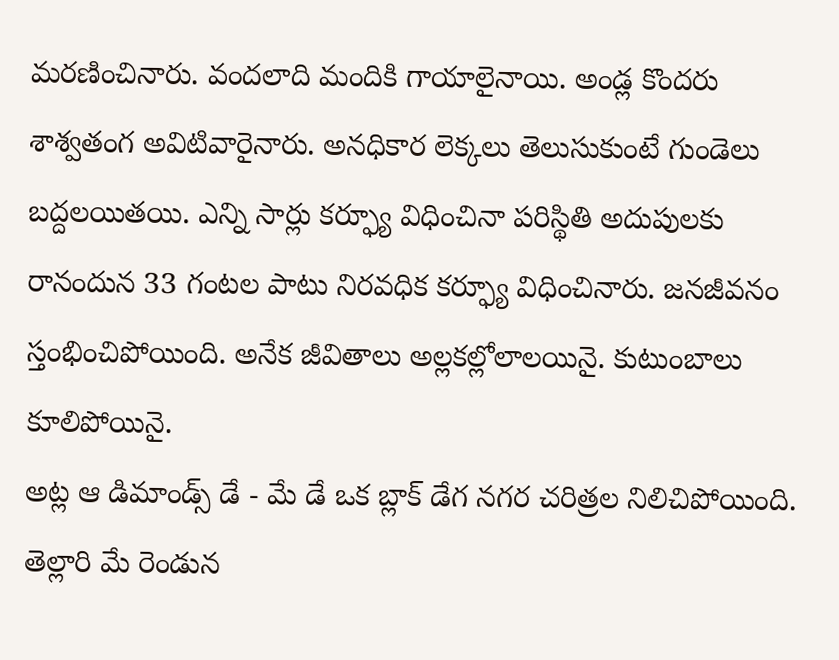మరణించినారు. వందలాది మందికి గాయాలైనాయి. అండ్ల కొందరు శాశ్వతంగ అవిటివారైనారు. అనధికార లెక్కలు తెలుసుకుంటే గుండెలు బద్దలయితయి. ఎన్ని సార్లు కర్ఫ్యూ విధించినా పరిస్థితి అదుపులకు రానందున 33 గంటల పాటు నిరవధిక కర్ఫ్యూ విధించినారు. జనజీవనం స్తంభించిపోయింది. అనేక జీవితాలు అల్లకల్లోలాలయినై. కుటుంబాలు కూలిపోయినై.
అట్ల ఆ డిమాండ్స్ డే - మే డే ఒక బ్లాక్ డేగ నగర చరిత్రల నిలిచిపోయింది. తెల్లారి మే రెండున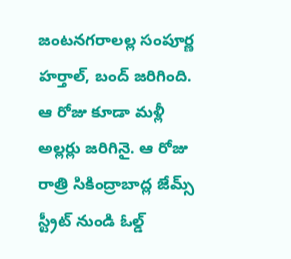జంటనగరాలల్ల సంపూర్ణ హర్తాల్, బంద్ జరిగింది. ఆ రోజు కూడా మళ్లీ అల్లర్లు జరిగినై. ఆ రోజు రాత్రి సికింద్రాబాద్ల జేమ్స్ స్ట్రీట్ నుండి ఓల్డ్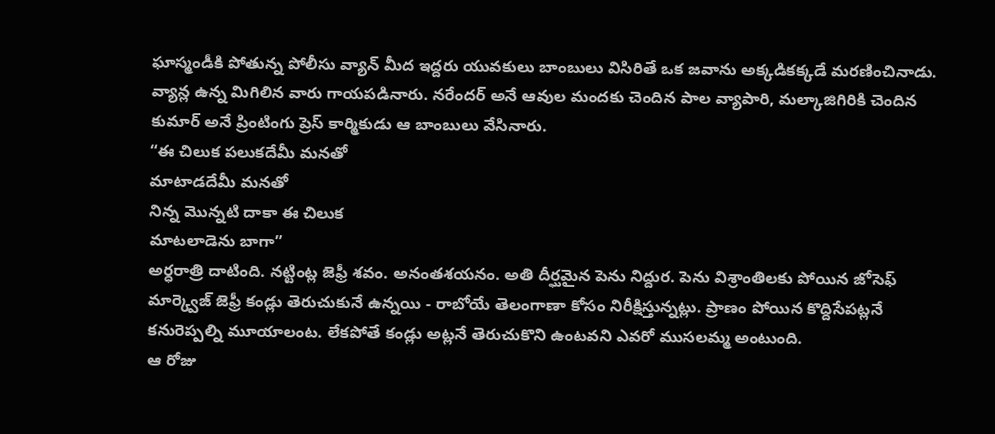ఘాస్మండీకి పోతున్న పోలీసు వ్యాన్ మీద ఇద్దరు యువకులు బాంబులు విసిరితే ఒక జవాను అక్కడికక్కడే మరణించినాడు. వ్యాన్ల ఉన్న మిగిలిన వారు గాయపడినారు. నరేందర్ అనే ఆవుల మందకు చెందిన పాల వ్యాపారి, మల్కాజిగిరికి చెందిన కుమార్ అనే ప్రింటింగు ప్రెస్ కార్మికుడు ఆ బాంబులు వేసినారు.
“ఈ చిలుక పలుకదేమీ మనతో
మాటాడదేమీ మనతో
నిన్న మొన్నటి దాకా ఈ చిలుక
మాటలాడెను బాగా”
అర్ధరాత్రి దాటింది. నట్టింట్ల జెఫ్రీ శవం. అనంతశయనం. అతి దీర్ఘమైన పెను నిద్దుర. పెను విశ్రాంతిలకు పోయిన జోసెఫ్ మార్క్వెజ్ జెఫ్రీ కండ్లు తెరుచుకునే ఉన్నయి - రాబోయే తెలంగాణా కోసం నిరీక్షిస్తున్నట్లు. ప్రాణం పోయిన కొద్దిసేపట్లనే కనురెప్పల్ని మూయాలంట. లేకపోతే కండ్లు అట్లనే తెరుచుకొని ఉంటవని ఎవరో ముసలమ్మ అంటుంది.
ఆ రోజు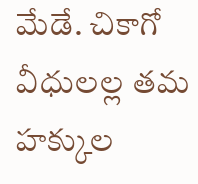మేడే. చికాగో వీధులల్ల తమ హక్కుల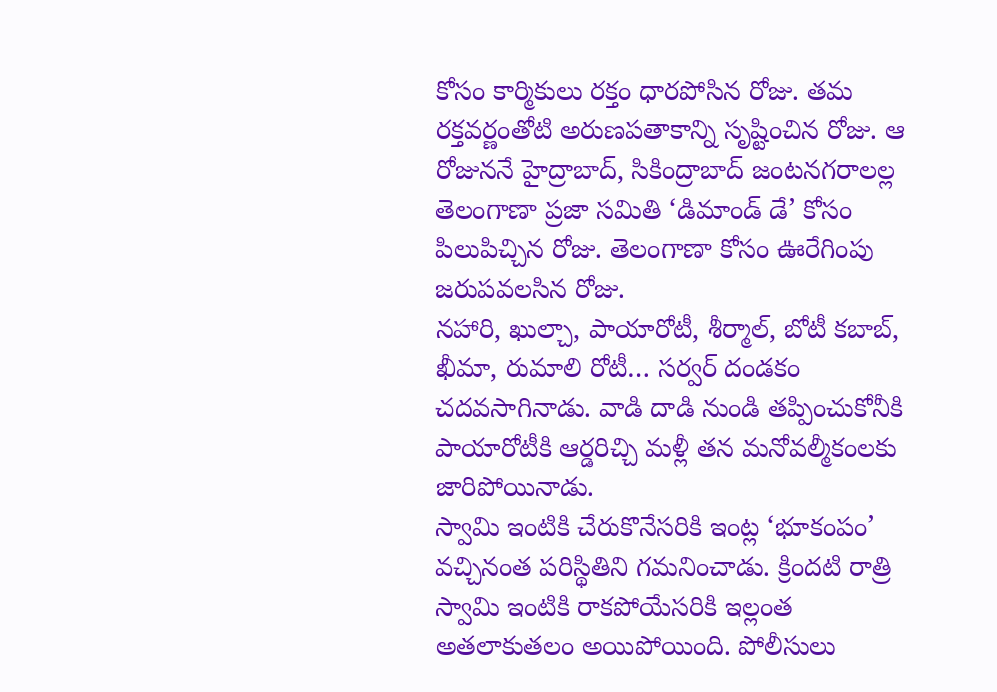కోసం కార్మికులు రక్తం ధారపోసిన రోజు. తమ రక్తవర్ణంతోటి అరుణపతాకాన్ని సృష్టించిన రోజు. ఆ రోజుననే హైద్రాబాద్, సికింద్రాబాద్ జంటనగరాలల్ల తెలంగాణా ప్రజా సమితి ‘డిమాండ్ డే’ కోసం పిలుపిచ్చిన రోజు. తెలంగాణా కోసం ఊరేగింపు జరుపవలసిన రోజు.
నహారి, ఖుల్చా, పాయారోటీ, శీర్మాల్, బోటీ కబాబ్, ఖీమా, రుమాలి రోటీ… సర్వర్ దండకం చదవసాగినాడు. వాడి దాడి నుండి తప్పించుకోనీకి పాయారోటీకి ఆర్డరిచ్చి మళ్లీ తన మనోవల్మీకంలకు జారిపోయినాడు.
స్వామి ఇంటికి చేరుకొనేసరికి ఇంట్ల ‘భూకంపం’ వచ్చినంత పరిస్థితిని గమనించాడు. క్రిందటి రాత్రి స్వామి ఇంటికి రాకపోయేసరికి ఇల్లంత అతలాకుతలం అయిపోయింది. పోలీసులు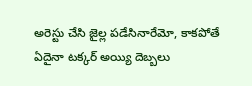అరెస్టు చేసి జైల్ల పడేసినారేమో, కాకపోతే ఏదైనా టక్కర్ అయ్యి దెబ్బలు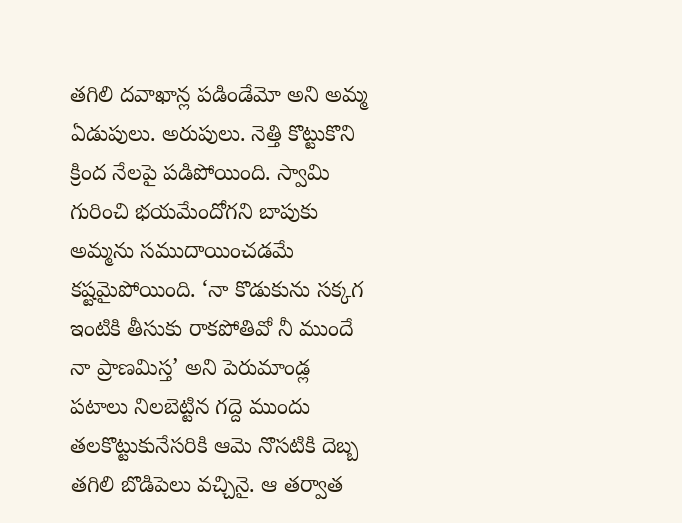తగిలి దవాఖాన్ల పడిండేమో అని అమ్మ ఏడుపులు. అరుపులు. నెత్తి కొట్టుకొని క్రింద నేలపై పడిపోయింది. స్వామి గురించి భయమేందోగని బాపుకు అమ్మను సముదాయించడమే కష్టమైపోయింది. ‘నా కొడుకును సక్కగ ఇంటికి తీసుకు రాకపోతివో నీ ముందే నా ప్రాణమిస్త’ అని పెరుమాండ్ల పటాలు నిలబెట్టిన గద్దె ముందు తలకొట్టుకునేసరికి ఆమె నొసటికి దెబ్బ తగిలి బొడిపెలు వచ్చినై. ఆ తర్వాత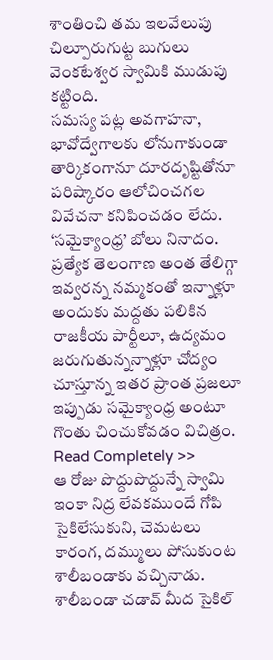శాంతించి తమ ఇలవేలుపు చిల్పూరుగుట్ట బుగులు వెంకటేశ్వర స్వామికి ముడుపు కట్టింది.
సమస్య పట్ల అవగాహనా, భావోద్వేగాలకు లోనుగాకుండా తార్కికంగానూ దూరదృష్టితోనూ పరిష్కారం ఆలోచించగల వివేచనా కనిపించడం లేదు. ‘సమైక్యాంధ్ర’ బోలు నినాదం. ప్రత్యేక తెలంగాణ అంత తేలిగ్గా ఇవ్వరన్న నమ్మకంతో ఇన్నాళ్లూ అందుకు మద్దతు పలికిన రాజకీయ పార్టీలూ, ఉద్యమం జరుగుతున్నన్నాళ్లూ చోద్యం చూస్తూన్న ఇతర ప్రాంత ప్రజలూ ఇప్పుడు సమైక్యాంధ్ర అంటూ గొంతు చించుకోవడం విచిత్రం. Read Completely >>
ఆ రోజు పొద్దుపొద్దున్నే స్వామి ఇంకా నిద్ర లేవకముందే గోపి సైకిలేసుకుని, చెమటలు కారంగ, దమ్ములు పోసుకుంట శాలీబండాకు వచ్చినాడు. శాలీబండా చడావ్ మీద సైకిల్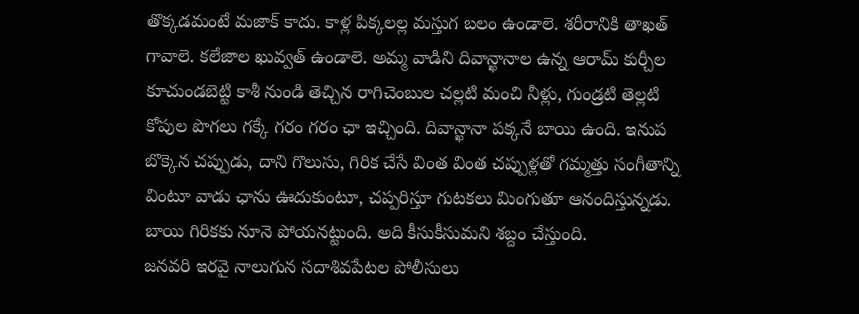తొక్కడమంటే మజాక్ కాదు. కాళ్ల పిక్కలల్ల మస్తుగ బలం ఉండాలె. శరీరానికి తాఖత్ గావాలె. కలేజాల ఖువ్వత్ ఉండాలె. అమ్మ వాడిని దివాన్ఖానాల ఉన్న ఆరామ్ కుర్చీల కూచుండబెట్టి కాశీ నుండి తెచ్చిన రాగిచెంబుల చల్లటి మంచి నీళ్లు, గుండ్రటి తెల్లటి కోపుల పొగలు గక్కే గరం గరం ఛా ఇచ్చింది. దివాన్ఖానా పక్కనే బాయి ఉంది. ఇనుప బొక్కెన చప్పుడు, దాని గొలుసు, గిరిక చేసే వింత వింత చప్పుళ్లతో గమ్మత్తు సంగీతాన్ని వింటూ వాడు ఛాను ఊదుకుంటూ, చప్పరిస్తూ గుటకలు మింగుతూ ఆనందిస్తున్నడు. బాయి గిరికకు నూనె పోయనట్టుంది. అది కీసుకీసుమని శబ్దం చేస్తుంది.
జనవరి ఇరవై నాలుగున సదాశివపేటల పోలీసులు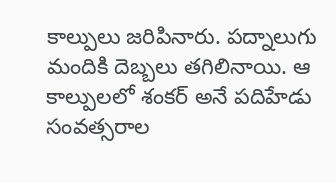కాల్పులు జరిపినారు. పద్నాలుగు మందికి దెబ్బలు తగిలినాయి. ఆ కాల్పులలో శంకర్ అనే పదిహేడు సంవత్సరాల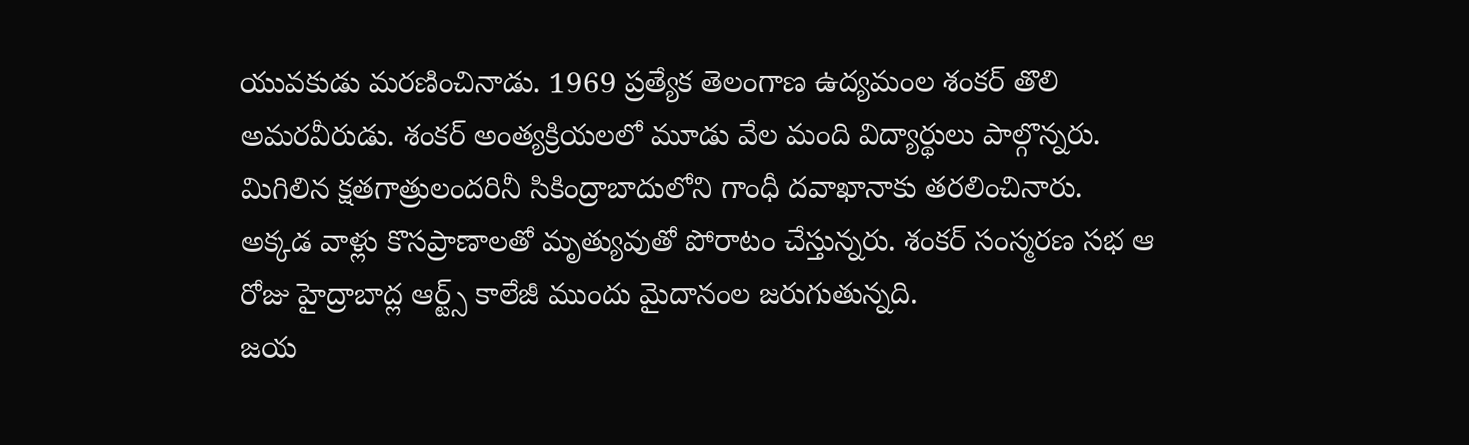యువకుడు మరణించినాడు. 1969 ప్రత్యేక తెలంగాణ ఉద్యమంల శంకర్ తొలి అమరవీరుడు. శంకర్ అంత్యక్రియలలో మూడు వేల మంది విద్యార్థులు పాల్గొన్నరు. మిగిలిన క్షతగాత్రులందరినీ సికింద్రాబాదులోని గాంధీ దవాఖానాకు తరలించినారు. అక్కడ వాళ్లు కొసప్రాణాలతో మృత్యువుతో పోరాటం చేస్తున్నరు. శంకర్ సంస్మరణ సభ ఆ రోజు హైద్రాబాద్ల ఆర్ట్స్ కాలేజీ ముందు మైదానంల జరుగుతున్నది.
జయ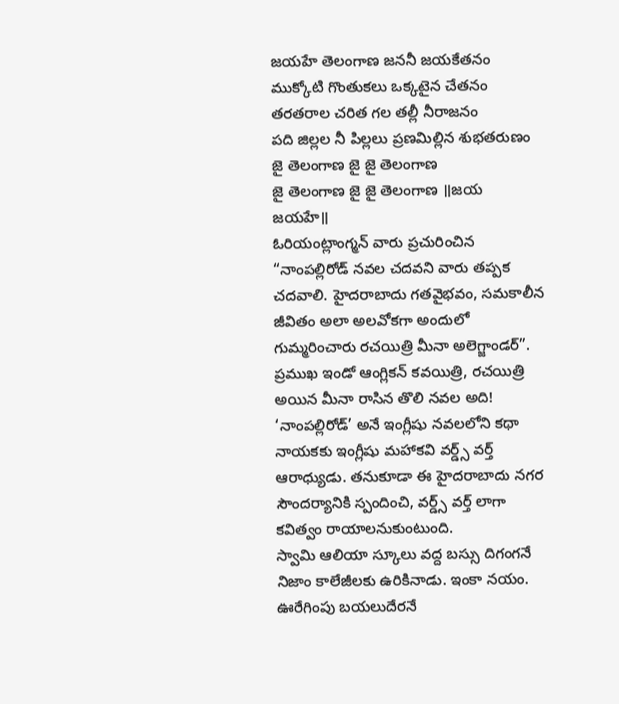జయహే తెలంగాణ జననీ జయకేతనం
ముక్కోటి గొంతుకలు ఒక్కటైన చేతనం
తరతరాల చరిత గల తల్లీ నీరాజనం
పది జిల్లల నీ పిల్లలు ప్రణమిల్లిన శుభతరుణం
జై తెలంగాణ జై జై తెలంగాణ
జై తెలంగాణ జై జై తెలంగాణ ॥జయ జయహే॥
ఓరియంట్లాంగ్మన్ వారు ప్రచురించిన “నాంపల్లిరోడ్ నవల చదవని వారు తప్పక చదవాలి. హైదరాబాదు గతవైభవం, సమకాలీన జీవితం అలా అలవోకగా అందులో గుమ్మరించారు రచయిత్రి మీనా అలెగ్జాండర్”. ప్రముఖ ఇండో ఆంగ్లికన్ కవయిత్రి, రచయిత్రి అయిన మీనా రాసిన తొలి నవల అది! ‘నాంపల్లిరోడ్’ అనే ఇంగ్లీషు నవలలోని కథా నాయకకు ఇంగ్లీషు మహాకవి వర్డ్స్ వర్త్ ఆరాధ్యుడు. తనుకూడా ఈ హైదరాబాదు నగర సౌందర్యానికి స్పందించి, వర్డ్స్ వర్త్ లాగా కవిత్వం రాయాలనుకుంటుంది.
స్వామి ఆలియా స్కూలు వద్ద బస్సు దిగంగనే నిజాం కాలేజీలకు ఉరికినాడు. ఇంకా నయం. ఊరేగింపు బయలుదేరనే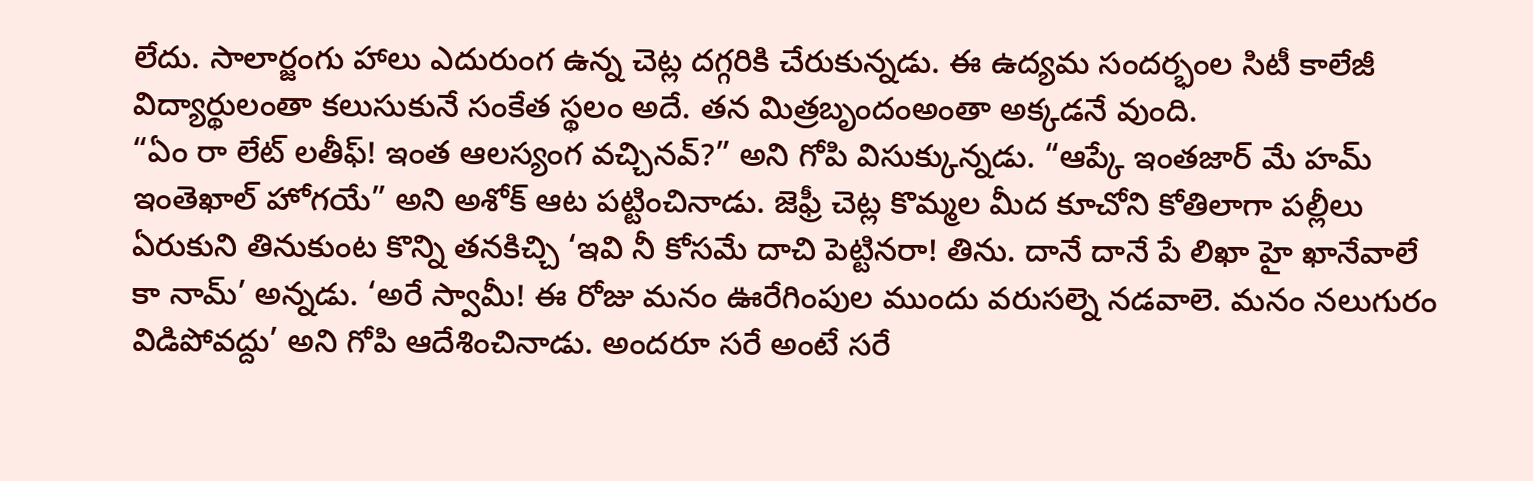లేదు. సాలార్జంగు హాలు ఎదురుంగ ఉన్న చెట్ల దగ్గరికి చేరుకున్నడు. ఈ ఉద్యమ సందర్భంల సిటీ కాలేజీ విద్యార్థులంతా కలుసుకునే సంకేత స్థలం అదే. తన మిత్రబృందంఅంతా అక్కడనే వుంది.
“ఏం రా లేట్ లతీఫ్! ఇంత ఆలస్యంగ వచ్చినవ్?” అని గోపి విసుక్కున్నడు. “ఆప్కే ఇంతజార్ మే హమ్ ఇంతెఖాల్ హోగయే” అని అశోక్ ఆట పట్టించినాడు. జెఫ్రీ చెట్ల కొమ్మల మీద కూచోని కోతిలాగా పల్లీలు ఏరుకుని తినుకుంట కొన్ని తనకిచ్చి ‘ఇవి నీ కోసమే దాచి పెట్టినరా! తిను. దానే దానే పే లిఖా హై ఖానేవాలే కా నామ్’ అన్నడు. ‘అరే స్వామీ! ఈ రోజు మనం ఊరేగింపుల ముందు వరుసల్నె నడవాలె. మనం నలుగురం విడిపోవద్దు’ అని గోపి ఆదేశించినాడు. అందరూ సరే అంటే సరే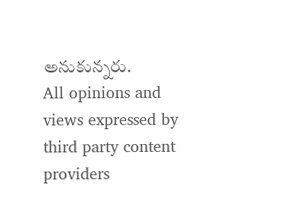అనుకున్నరు.
All opinions and views expressed by third party content providers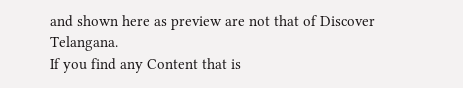and shown here as preview are not that of Discover Telangana.
If you find any Content that is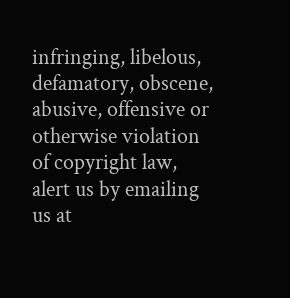infringing, libelous, defamatory, obscene, abusive, offensive or otherwise violation of copyright law, alert us by emailing us at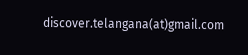discover.telangana(at)gmail.com